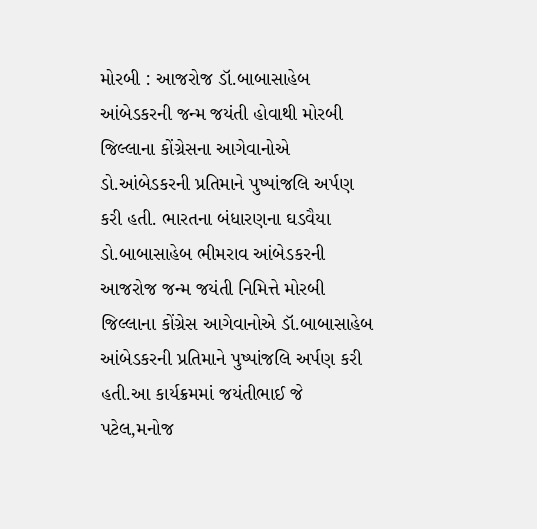મોરબી : આજરોજ ડૉ.બાબાસાહેબ આંબેડકરની જન્મ જયંતી હોવાથી મોરબી જિલ્લાના કોંગ્રેસના આગેવાનોએ ડો.આંબેડકરની પ્રતિમાને પુષ્પાંજલિ અર્પણ કરી હતી. ભારતના બંધારણના ઘડવૈયા ડો.બાબાસાહેબ ભીમરાવ આંબેડકરની આજરોજ જન્મ જયંતી નિમિત્તે મોરબી જિલ્લાના કોંગ્રેસ આગેવાનોએ ડૉ.બાબાસાહેબ આંબેડકરની પ્રતિમાને પુષ્પાંજલિ અર્પણ કરી હતી.આ કાર્યક્રમમાં જયંતીભાઈ જે પટેલ,મનોજ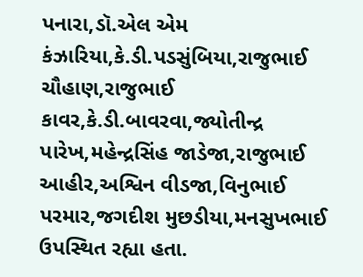પનારા,ડૉ.એલ એમ કંઝારિયા,કે.ડી.પડસુંબિયા,રાજુભાઈ ચૌહાણ,રાજુભાઈ કાવર,કે.ડી.બાવરવા,જ્યોતીન્દ્ર પારેખ,મહેન્દ્રસિંહ જાડેજા,રાજુભાઈ આહીર,અશ્વિન વીડજા,વિનુભાઈ પરમાર,જગદીશ મુછડીયા,મનસુખભાઈ ઉપસ્થિત રહ્યા હતા.